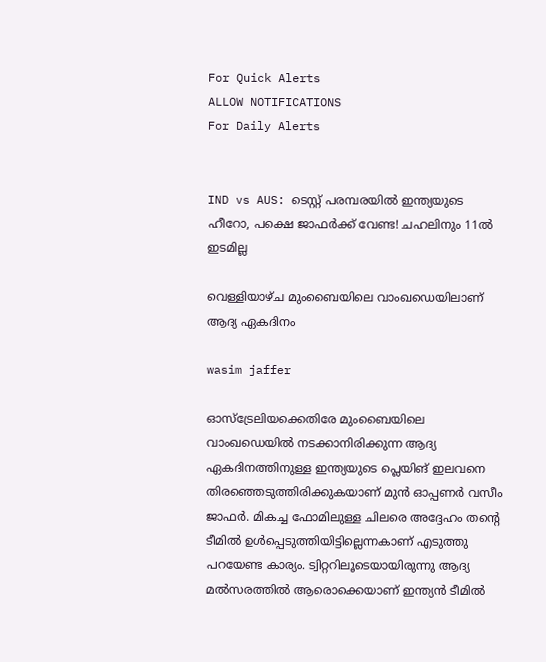For Quick Alerts
ALLOW NOTIFICATIONS
For Daily Alerts


IND vs AUS: ടെസ്റ്റ് പരമ്പരയില്‍ ഇന്ത്യയുടെ ഹീറോ, പക്ഷെ ജാഫര്‍ക്ക് വേണ്ട! ചഹലിനും 11ല്‍ ഇടമില്ല

വെള്ളിയാഴ്ച മുംബൈയിലെ വാംഖഡെയിലാണ് ആദ്യ ഏകദിനം

wasim jaffer

ഓസ്‌ട്രേലിയക്കെതിരേ മുംബൈയിലെ വാംഖഡെയില്‍ നടക്കാനിരിക്കുന്ന ആദ്യ ഏകദിനത്തിനുള്ള ഇന്ത്യയുടെ പ്ലെയിങ് ഇലവനെ തിരഞ്ഞെടുത്തിരിക്കുകയാണ് മുന്‍ ഓപ്പണര്‍ വസീം ജാഫര്‍. മികച്ച ഫോമിലുള്ള ചിലരെ അദ്ദേഹം തന്റെ ടീമില്‍ ഉള്‍പ്പെടുത്തിയിട്ടില്ലെന്നകാണ് എടുത്തു പറയേണ്ട കാര്യം. ട്വിറ്ററിലൂടെയായിരുന്നു ആദ്യ മല്‍സരത്തില്‍ ആരൊക്കെയാണ് ഇന്ത്യന്‍ ടീമില്‍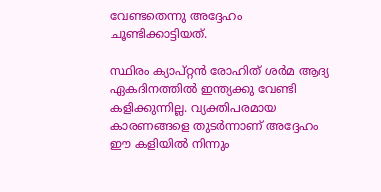വേണ്ടതെന്നു അദ്ദേഹം ചൂണ്ടിക്കാട്ടിയത്.

സ്ഥിരം ക്യാപ്റ്റന്‍ രോഹിത് ശര്‍മ ആദ്യ ഏകദിനത്തില്‍ ഇന്ത്യക്കു വേണ്ടി കളിക്കുന്നില്ല. വ്യക്തിപരമായ കാരണങ്ങളെ തുടര്‍ന്നാണ് അദ്ദേഹം ഈ കളിയില്‍ നിന്നും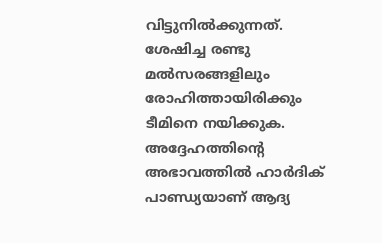വിട്ടുനില്‍ക്കുന്നത്. ശേഷിച്ച രണ്ടു മല്‍സരങ്ങളിലും രോഹിത്തായിരിക്കും ടീമിനെ നയിക്കുക. അദ്ദേഹത്തിന്റെ അഭാവത്തില്‍ ഹാര്‍ദിക് പാണ്ഡ്യയാണ് ആദ്യ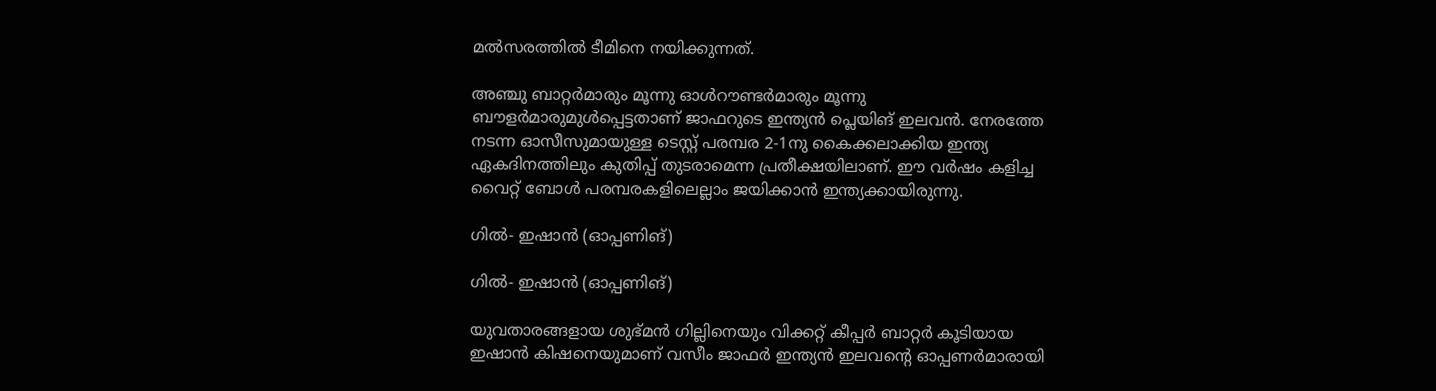മല്‍സരത്തില്‍ ടീമിനെ നയിക്കുന്നത്.

അഞ്ചു ബാറ്റര്‍മാരും മൂന്നു ഓള്‍റൗണ്ടര്‍മാരും മൂന്നു ബൗളര്‍മാരുമുള്‍പ്പെട്ടതാണ് ജാഫറുടെ ഇന്ത്യന്‍ പ്ലെയിങ് ഇലവന്‍. നേരത്തേ നടന്ന ഓസീസുമായുള്ള ടെസ്റ്റ് പരമ്പര 2-1നു കൈക്കലാക്കിയ ഇന്ത്യ ഏകദിനത്തിലും കുതിപ്പ് തുടരാമെന്ന പ്രതീക്ഷയിലാണ്. ഈ വര്‍ഷം കളിച്ച വൈറ്റ് ബോള്‍ പരമ്പരകളിലെല്ലാം ജയിക്കാന്‍ ഇന്ത്യക്കായിരുന്നു.

ഗില്‍- ഇഷാന്‍ (ഓപ്പണിങ്)

ഗില്‍- ഇഷാന്‍ (ഓപ്പണിങ്)

യുവതാരങ്ങളായ ശുഭ്മന്‍ ഗില്ലിനെയും വിക്കറ്റ് കീപ്പര്‍ ബാറ്റര്‍ കൂടിയായ ഇഷാന്‍ കിഷനെയുമാണ് വസീം ജാഫര്‍ ഇന്ത്യന്‍ ഇലവന്റെ ഓപ്പണര്‍മാരായി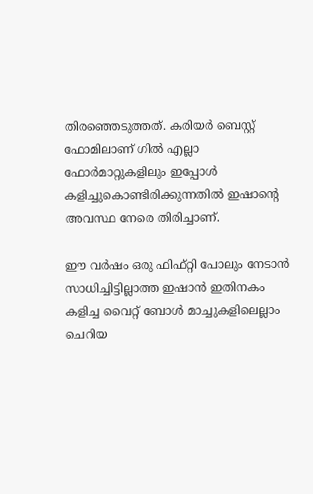തിരഞ്ഞെടുത്തത്. കരിയര്‍ ബെസ്റ്റ് ഫോമിലാണ് ഗില്‍ എല്ലാ ഫോര്‍മാറ്റുകളിലും ഇപ്പോള്‍ കളിച്ചുകൊണ്ടിരിക്കുന്നതില്‍ ഇഷാന്റെ അവസ്ഥ നേരെ തിരിച്ചാണ്.

ഈ വര്‍ഷം ഒരു ഫിഫ്റ്റി പോലും നേടാന്‍ സാധിച്ചിട്ടില്ലാത്ത ഇഷാന്‍ ഇതിനകം കളിച്ച വൈറ്റ് ബോള്‍ മാച്ചുകളിലെല്ലാം ചെറിയ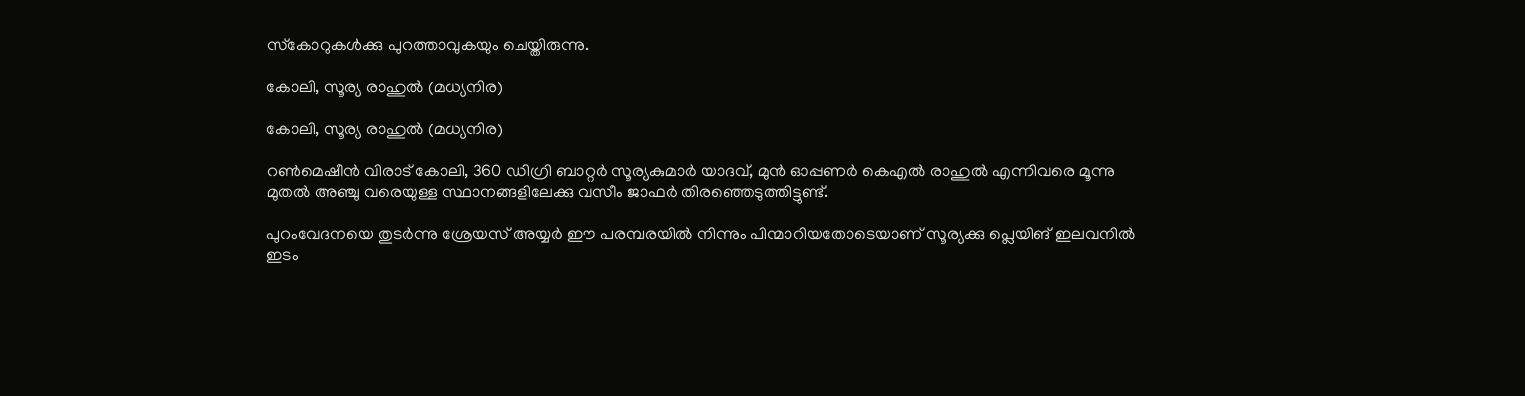സ്‌കോറുകള്‍ക്കു പുറത്താവുകയും ചെയ്തിരുന്നു.

കോലി, സൂര്യ രാഹുല്‍ (മധ്യനിര)

കോലി, സൂര്യ രാഹുല്‍ (മധ്യനിര)

റണ്‍മെഷീന്‍ വിരാട് കോലി, 360 ഡിഗ്രി ബാറ്റര്‍ സൂര്യകുമാര്‍ യാദവ്, മുന്‍ ഓപ്പണര്‍ കെഎല്‍ രാഹുല്‍ എന്നിവരെ മൂന്നു മുതല്‍ അഞ്ചു വരെയുള്ള സ്ഥാനങ്ങളിലേക്കു വസീം ജാഫര്‍ തിരഞ്ഞെടുത്തിട്ടുണ്ട്.

പുറംവേദനയെ തുടര്‍ന്നു ശ്രേയസ് അയ്യര്‍ ഈ പരമ്പരയില്‍ നിന്നും പിന്മാറിയതോടെയാണ് സൂര്യക്കു പ്ലെയിങ് ഇലവനില്‍ ഇടം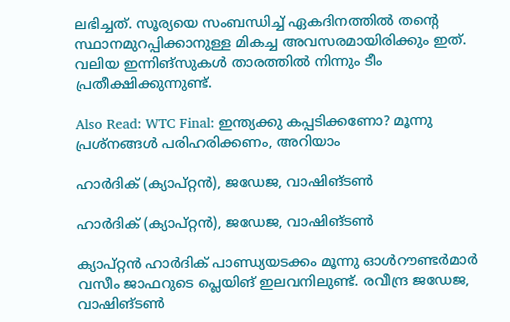ലഭിച്ചത്. സൂര്യയെ സംബന്ധിച്ച് ഏകദിനത്തില്‍ തന്റെ സ്ഥാനമുറപ്പിക്കാനുള്ള മികച്ച അവസരമായിരിക്കും ഇത്. വലിയ ഇന്നിങ്‌സുകള്‍ താരത്തില്‍ നിന്നും ടീം പ്രതീക്ഷിക്കുന്നുണ്ട്.

Also Read: WTC Final: ഇന്ത്യക്കു കപ്പടിക്കണോ? മൂന്നു പ്രശ്‌നങ്ങള്‍ പരിഹരിക്കണം, അറിയാം

ഹാര്‍ദിക് (ക്യാപ്റ്റന്‍), ജഡേജ, വാഷിങ്ടണ്‍

ഹാര്‍ദിക് (ക്യാപ്റ്റന്‍), ജഡേജ, വാഷിങ്ടണ്‍

ക്യാപ്റ്റന്‍ ഹാര്‍ദിക് പാണ്ഡ്യയടക്കം മൂന്നു ഓള്‍റൗണ്ടര്‍മാര്‍ വസീം ജാഫറുടെ പ്ലെയിങ് ഇലവനിലുണ്ട്. രവീന്ദ്ര ജഡേജ, വാഷിങ്ടണ്‍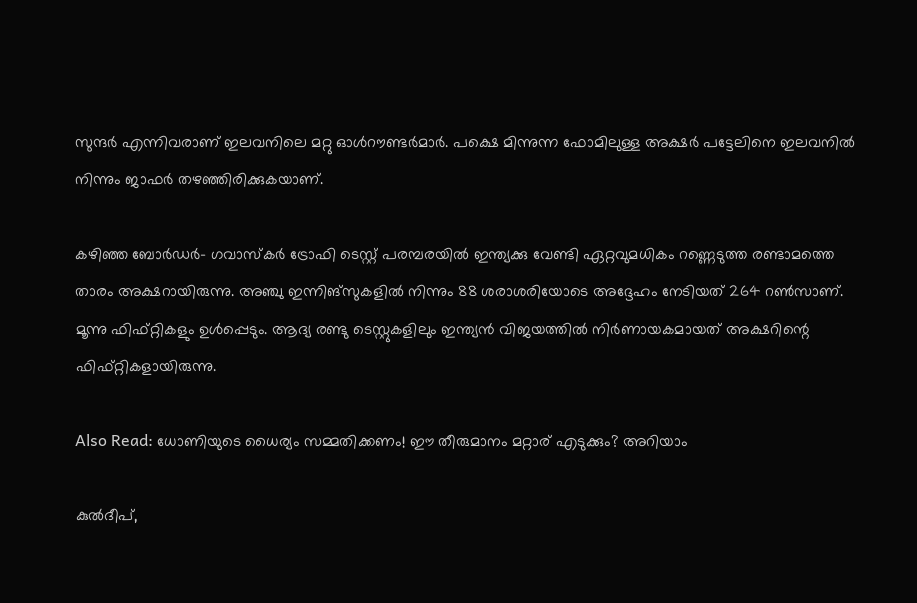സുന്ദര്‍ എന്നിവരാണ് ഇലവനിലെ മറ്റു ഓള്‍റൗണ്ടര്‍മാര്‍. പക്ഷെ മിന്നുന്ന ഫോമിലുള്ള അക്ഷര്‍ പട്ടേലിനെ ഇലവനില്‍ നിന്നും ജാഫര്‍ തഴഞ്ഞിരിക്കുകയാണ്.

കഴിഞ്ഞ ബോര്‍ഡര്‍- ഗവാസ്‌കര്‍ ട്രോഫി ടെസ്റ്റ് പരമ്പരയില്‍ ഇന്ത്യക്കു വേണ്ടി ഏറ്റവുമധികം റണ്ണെടുത്ത രണ്ടാമത്തെ താരം അക്ഷറായിരുന്നു. അഞ്ചു ഇന്നിങ്‌സുകളില്‍ നിന്നും 88 ശരാശരിയോടെ അദ്ദേഹം നേടിയത് 264 റണ്‍സാണ്. മൂന്നു ഫിഫ്റ്റികളും ഉള്‍പ്പെടും. ആദ്യ രണ്ടു ടെസ്റ്റുകളിലും ഇന്ത്യന്‍ വിജയത്തില്‍ നിര്‍ണായകമായത് അക്ഷറിന്റെ ഫിഫ്റ്റികളായിരുന്നു.

Also Read: ധോണിയുടെ ധൈര്യം സമ്മതിക്കണം! ഈ തീരുമാനം മറ്റാര് എടുക്കും? അറിയാം

കുല്‍ദീപ്,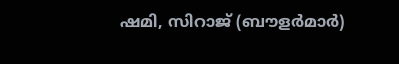ഷമി, സിറാജ് (ബൗളര്‍മാര്‍)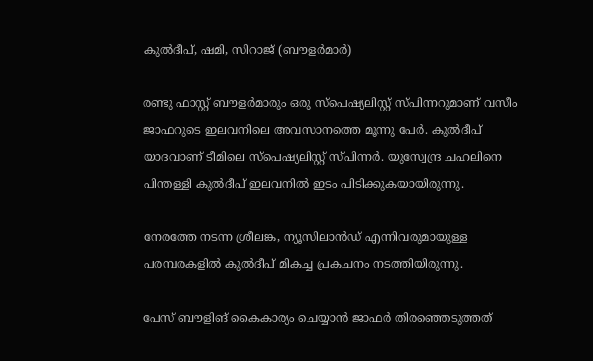കുല്‍ദീപ്, ഷമി, സിറാജ് (ബൗളര്‍മാര്‍)

രണ്ടു ഫാസ്റ്റ് ബൗളര്‍മാരും ഒരു സ്‌പെഷ്യലിസ്റ്റ് സ്പിന്നറുമാണ് വസീം ജാഫറുടെ ഇലവനിലെ അവസാനത്തെ മൂന്നു പേര്‍. കുല്‍ദീപ് യാദവാണ് ടീമിലെ സ്‌പെഷ്യലിസ്റ്റ് സ്പിന്നര്‍. യുസ്വേന്ദ്ര ചഹലിനെ പിന്തള്ളി കുല്‍ദീപ് ഇലവനില്‍ ഇടം പിടിക്കുകയായിരുന്നു.

നേരത്തേ നടന്ന ശ്രീലങ്ക, ന്യൂസിലാന്‍ഡ് എന്നിവരുമായുള്ള പരമ്പരകളില്‍ കുല്‍ദീപ് മികച്ച പ്രകചനം നടത്തിയിരുന്നു.

പേസ് ബൗളിങ് കൈകാര്യം ചെയ്യാന്‍ ജാഫര്‍ തിരഞ്ഞെടുത്തത്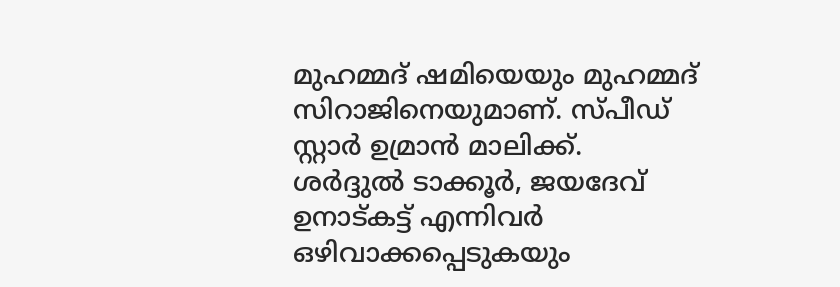മുഹമ്മദ് ഷമിയെയും മുഹമ്മദ് സിറാജിനെയുമാണ്. സ്പീഡ് സ്റ്റാര്‍ ഉമ്രാന്‍ മാലിക്ക്. ശര്‍ദ്ദുല്‍ ടാക്കൂര്‍, ജയദേവ് ഉനാട്കട്ട് എന്നിവര്‍ ഒഴിവാക്കപ്പെടുകയും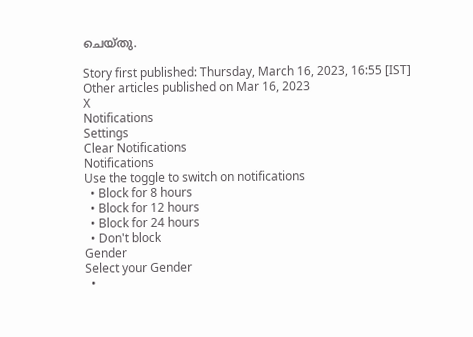ചെയ്തു.

Story first published: Thursday, March 16, 2023, 16:55 [IST]
Other articles published on Mar 16, 2023
X
Notifications
Settings
Clear Notifications
Notifications
Use the toggle to switch on notifications
  • Block for 8 hours
  • Block for 12 hours
  • Block for 24 hours
  • Don't block
Gender
Select your Gender
  •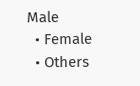Male
  • Female
  • Others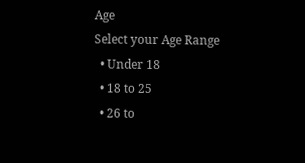Age
Select your Age Range
  • Under 18
  • 18 to 25
  • 26 to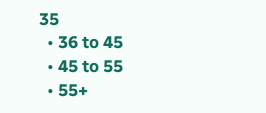35
  • 36 to 45
  • 45 to 55
  • 55+